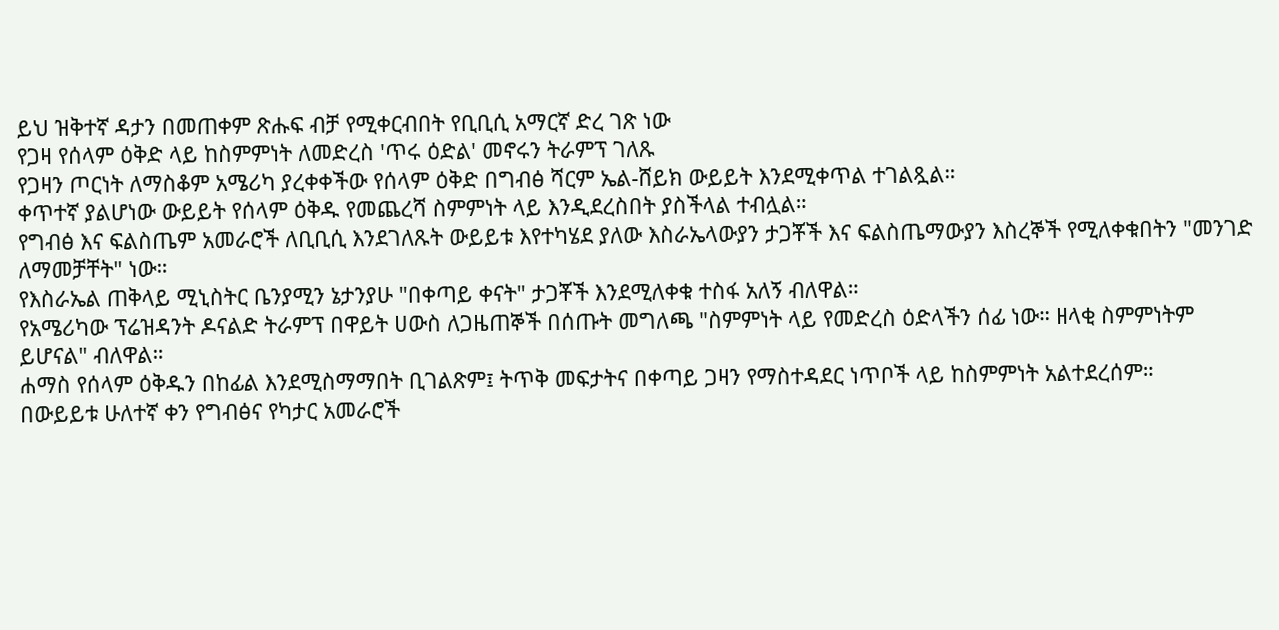ይህ ዝቅተኛ ዳታን በመጠቀም ጽሑፍ ብቻ የሚቀርብበት የቢቢሲ አማርኛ ድረ ገጽ ነው
የጋዛ የሰላም ዕቅድ ላይ ከስምምነት ለመድረስ 'ጥሩ ዕድል' መኖሩን ትራምፕ ገለጹ
የጋዛን ጦርነት ለማስቆም አሜሪካ ያረቀቀችው የሰላም ዕቅድ በግብፅ ሻርም ኤል-ሸይክ ውይይት እንደሚቀጥል ተገልጿል።
ቀጥተኛ ያልሆነው ውይይት የሰላም ዕቅዱ የመጨረሻ ስምምነት ላይ እንዲደረስበት ያስችላል ተብሏል።
የግብፅ እና ፍልስጤም አመራሮች ለቢቢሲ እንደገለጹት ውይይቱ እየተካሄደ ያለው እስራኤላውያን ታጋቾች እና ፍልስጤማውያን እስረኞች የሚለቀቁበትን "መንገድ ለማመቻቸት" ነው።
የእስራኤል ጠቅላይ ሚኒስትር ቤንያሚን ኔታንያሁ "በቀጣይ ቀናት" ታጋቾች እንደሚለቀቁ ተስፋ አለኝ ብለዋል።
የአሜሪካው ፕሬዝዳንት ዶናልድ ትራምፕ በዋይት ሀውስ ለጋዜጠኞች በሰጡት መግለጫ "ስምምነት ላይ የመድረስ ዕድላችን ሰፊ ነው። ዘላቂ ስምምነትም ይሆናል" ብለዋል።
ሐማስ የሰላም ዕቅዱን በከፊል እንደሚስማማበት ቢገልጽም፤ ትጥቅ መፍታትና በቀጣይ ጋዛን የማስተዳደር ነጥቦች ላይ ከስምምነት አልተደረሰም።
በውይይቱ ሁለተኛ ቀን የግብፅና የካታር አመራሮች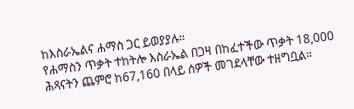ከእስራኤልና ሐማስ ጋር ይወያያሉ።
የሐማስን ጥቃት ተከትሎ እስራኤል በጋዛ በከፈተችው ጥቃት 18,000 ሕጻናትን ጨምሮ ከ67,160 በላይ ሰዎች መገደላቸው ተዘግቧል።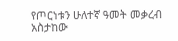የጦርነቱን ሁለተኛ ዓመት መቃረብ አስታከው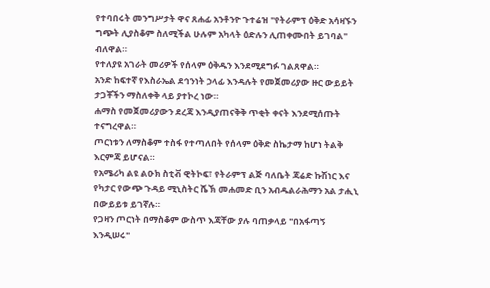የተባበሩት መንግሥታት ዋና ጸሐፊ አንቶንዮ ጉተሬዝ "የትራምፕ ዕቅድ አሳዛኙን ግጭት ሊያስቆም ስለሚችል ሁሉም አካላት ዕድሉን ሊጠቀሙበት ይገባል" ብለዋል።
የተለያዩ አገራት መሪዎች የሰላም ዕቅዱን እንደሚደግፉ ገልጸዋል።
አንድ ከፍተኛ የእስራኤል ደኅንነት ኃላፊ እንዳሉት የመጀመሪያው ዙር ውይይት ታጋቾችን ማስለቀቅ ላይ ያተኮረ ነው።
ሐማስ የመጀመሪያውን ደረጃ እንዲያጠናቅቅ ጥቂት ቀናት እንደሚሰጡት ተናግረዋል።
ጦርነቱን ለማስቆም ተስፋ የተጣለበት የሰላም ዕቅድ ስኬታማ ከሆነ ትልቅ እርምጃ ይሆናል።
የአሜሪካ ልዩ ልዑክ ስቲቭ ዊትኮፍ፣ የትራምፕ ልጅ ባለቤት ጃሬድ ኩሽነር እና የካታር የውጭ ጉዳይ ሚኒስትር ሼኽ መሐመድ ቢን አብዱልራሕማን አል ታሒኒ በውይይቱ ይገኛሉ።
የጋዛን ጦርነት በማስቆም ውስጥ እጃቸው ያሉ ባጠቃላይ "በአፋጣኝ እንዲሠሩ"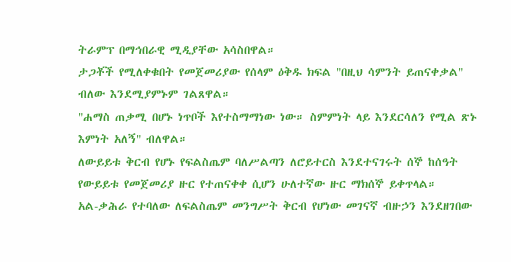ትራምፕ በማኅበራዊ ሚዲያቸው አሳስበዋል።
ታጋቾች የሚለቀቁበት የመጀመሪያው የሰላም ዕቅዱ ክፍል "በዚህ ሳምንት ይጠናቀቃል" ብለው እንደሚያምኑም ገልጸዋል።
"ሐማስ ጠቃሚ በሆኑ ነጥቦች እየተስማማነው ነው። ስምምነት ላይ እንደርሳለን የሚል ጽኑ እምነት አለኝ" ብለዋል።
ለውይይቱ ቅርብ የሆኑ የፍልስጤም ባለሥልጣን ለሮይተርስ እንደተናገሩት ሰኞ ከሰዓት የውይይቱ የመጀመሪያ ዙር የተጠናቀቀ ሲሆን ሁለተኛው ዙር ማክሰኞ ይቀጥላል።
አል-ቃሕራ የተባለው ለፍልስጤም መንግሥት ቅርብ የሆነው መገናኛ ብዙኃን እንደዘገበው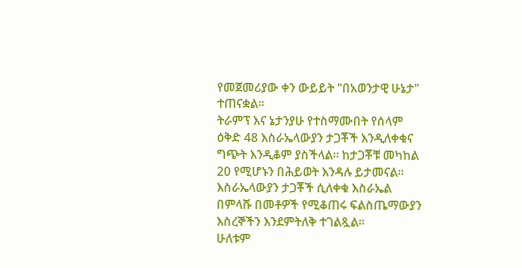የመጀመሪያው ቀን ውይይት "በአወንታዊ ሁኔታ" ተጠናቋል።
ትራምፕ እና ኔታንያሁ የተስማሙበት የሰላም ዕቅድ 48 እስራኤላውያን ታጋቾች እንዲለቀቁና ግጭት እንዲቆም ያስችላል። ከታጋቾቹ መካከል 20 የሚሆኑን በሕይወት እንዳሉ ይታመናል።
እስራኤላውያን ታጋቾች ሲለቀቁ እስራኤል በምላሹ በመቶዎች የሚቆጠሩ ፍልስጤማውያን እስረኞችን እንደምትለቅ ተገልጿል።
ሁለቱም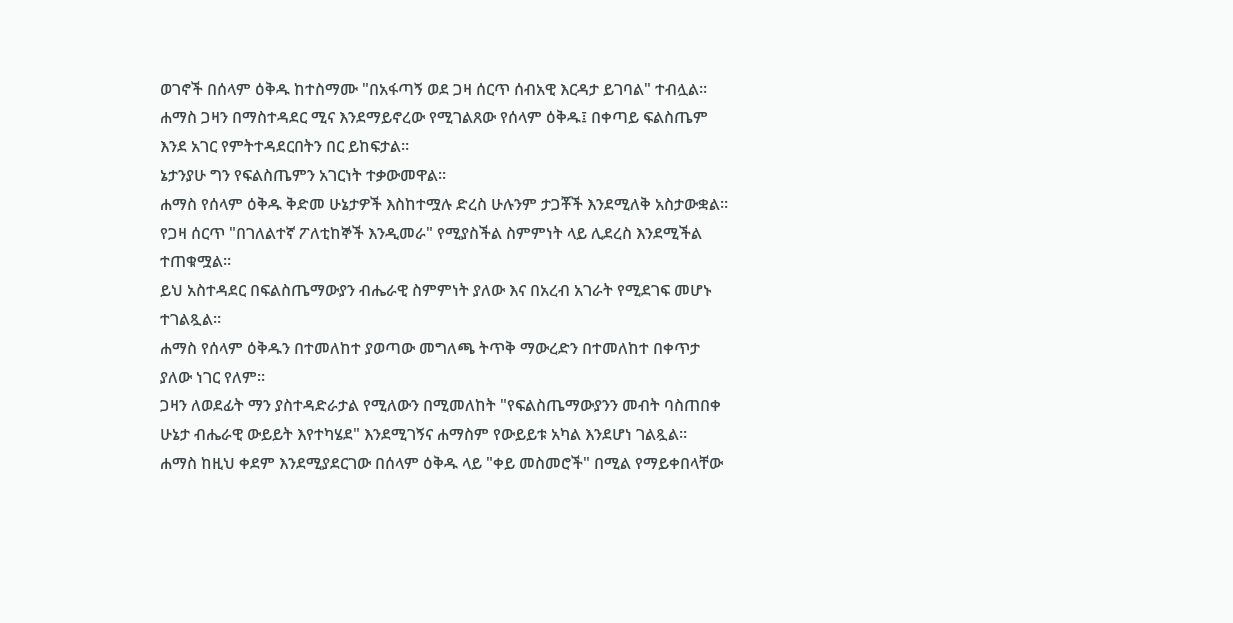ወገኖች በሰላም ዕቅዱ ከተስማሙ "በአፋጣኝ ወደ ጋዛ ሰርጥ ሰብአዊ እርዳታ ይገባል" ተብሏል።
ሐማስ ጋዛን በማስተዳደር ሚና እንደማይኖረው የሚገልጸው የሰላም ዕቅዱ፤ በቀጣይ ፍልስጤም እንደ አገር የምትተዳደርበትን በር ይከፍታል።
ኔታንያሁ ግን የፍልስጤምን አገርነት ተቃውመዋል።
ሐማስ የሰላም ዕቅዱ ቅድመ ሁኔታዎች እስከተሟሉ ድረስ ሁሉንም ታጋቾች እንደሚለቅ አስታውቋል።
የጋዛ ሰርጥ "በገለልተኛ ፖለቲከኞች እንዲመራ" የሚያስችል ስምምነት ላይ ሊደረስ እንደሚችል ተጠቁሟል።
ይህ አስተዳደር በፍልስጤማውያን ብሔራዊ ስምምነት ያለው እና በአረብ አገራት የሚደገፍ መሆኑ ተገልጿል።
ሐማስ የሰላም ዕቅዱን በተመለከተ ያወጣው መግለጫ ትጥቅ ማውረድን በተመለከተ በቀጥታ ያለው ነገር የለም።
ጋዛን ለወደፊት ማን ያስተዳድራታል የሚለውን በሚመለከት "የፍልስጤማውያንን መብት ባስጠበቀ ሁኔታ ብሔራዊ ውይይት እየተካሄደ" እንደሚገኝና ሐማስም የውይይቱ አካል እንደሆነ ገልጿል።
ሐማስ ከዚህ ቀደም እንደሚያደርገው በሰላም ዕቅዱ ላይ "ቀይ መስመሮች" በሚል የማይቀበላቸው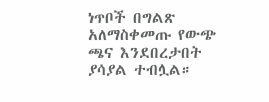ነጥቦች በግልጽ አለማስቀመጡ የውጭ ጫና እንደበረታበት ያሳያል ተብሏል።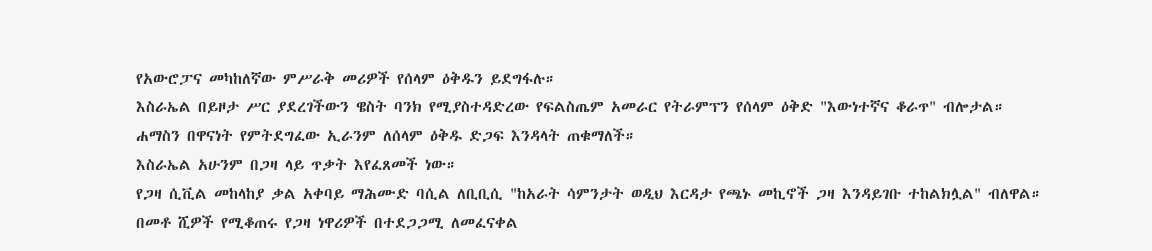የአውሮፓና መካከለኛው ምሥራቅ መሪዎች የሰላም ዕቅዱን ይደግፋሉ።
እስራኤል በይዞታ ሥር ያደረገችውን ዌስት ባንክ የሚያስተዳድረው የፍልስጤም አመራር የትራምፕን የሰላም ዕቅድ "እውነተኛና ቆራጥ" ብሎታል።
ሐማስን በዋናነት የምትደግፈው ኢራንም ለሰላም ዕቅዱ ድጋፍ እንዳላት ጠቁማለች።
እስራኤል አሁንም በጋዛ ላይ ጥቃት እየፈጸመች ነው።
የጋዛ ሲቪል መከላከያ ቃል አቀባይ ማሕሙድ ባሲል ለቢቢሲ "ከአራት ሳምንታት ወዲህ እርዳታ የጫኑ መኪኖች ጋዛ እንዳይገቡ ተከልክሏል" ብለዋል።
በመቶ ሺዎች የሚቆጠሩ የጋዛ ነዋሪዎች በተደጋጋሚ ለመፈናቀል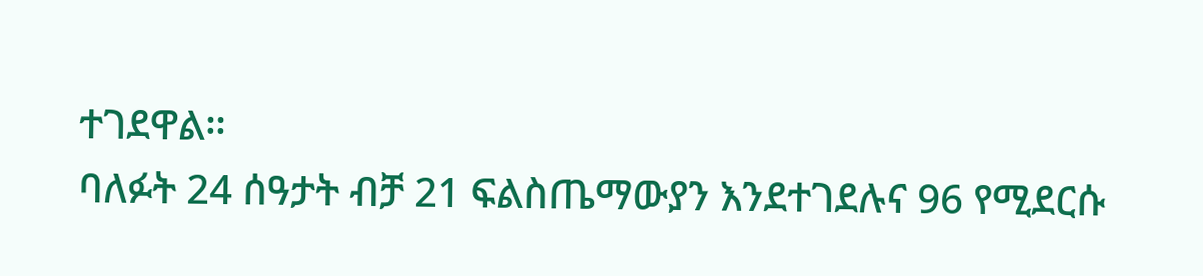ተገደዋል።
ባለፉት 24 ሰዓታት ብቻ 21 ፍልስጤማውያን እንደተገደሉና 96 የሚደርሱ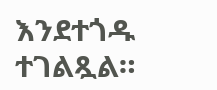እንደተጎዱ ተገልጿል።